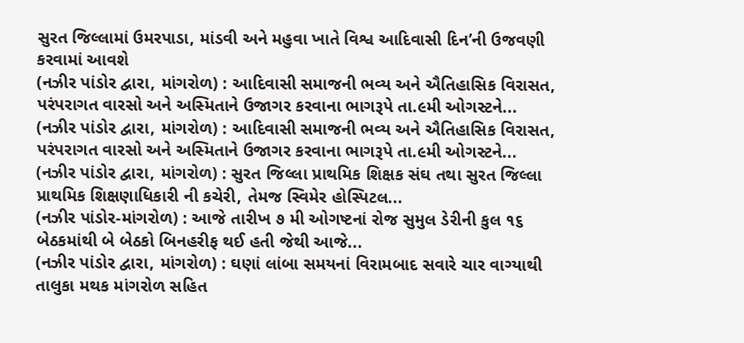સુરત જિલ્લામાં ઉમરપાડા, માંડવી અને મહુવા ખાતે વિશ્વ આદિવાસી દિન’ની ઉજવણી કરવામાં આવશે
(નઝીર પાંડોર દ્વારા, માંગરોળ) : આદિવાસી સમાજની ભવ્ય અને ઐતિહાસિક વિરાસત, પરંપરાગત વારસો અને અસ્મિતાને ઉજાગર કરવાના ભાગરૂપે તા.૯મી ઓગસ્ટને...
(નઝીર પાંડોર દ્વારા, માંગરોળ) : આદિવાસી સમાજની ભવ્ય અને ઐતિહાસિક વિરાસત, પરંપરાગત વારસો અને અસ્મિતાને ઉજાગર કરવાના ભાગરૂપે તા.૯મી ઓગસ્ટને...
(નઝીર પાંડોર દ્વારા, માંગરોળ) : સુરત જિલ્લા પ્રાથમિક શિક્ષક સંઘ તથા સુરત જિલ્લા પ્રાથમિક શિક્ષણાધિકારી ની કચેરી, તેમજ સ્વિમેર હોસ્પિટલ...
(નઝીર પાંડોર-માંગરોળ) : આજે તારીખ ૭ મી ઓગષ્ટનાં રોજ સુમુલ ડેરીની કુલ ૧૬ બેઠકમાંથી બે બેઠકો બિનહરીફ થઈ હતી જેથી આજે...
(નઝીર પાંડોર દ્વારા, માંગરોળ) : ઘણાં લાંબા સમયનાં વિરામબાદ સવારે ચાર વાગ્યાથી તાલુકા મથક માંગરોળ સહિત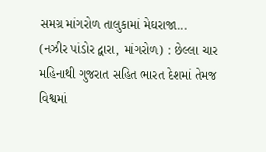સમગ્ર માંગરોળ તાલુકામાં મેઘરાજા...
(નઝીર પાંડોર દ્વારા, માંગરોળ) : છેલ્લા ચાર મહિનાથી ગુજરાત સહિત ભારત દેશમાં તેમજ વિશ્વમાં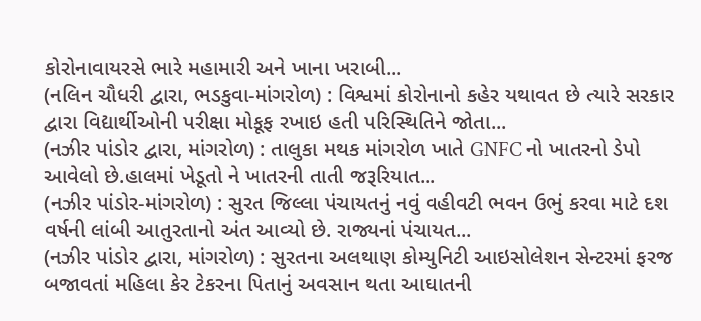કોરોનાવાયરસે ભારે મહામારી અને ખાના ખરાબી...
(નલિન ચૌધરી દ્વારા, ભડકુવા-માંગરોળ) : વિશ્વમાં કોરોનાનો કહેર યથાવત છે ત્યારે સરકાર દ્વારા વિદ્યાર્થીઓની પરીક્ષા મોકૂફ રખાઇ હતી પરિસ્થિતિને જોતા...
(નઝીર પાંડોર દ્વારા, માંગરોળ) : તાલુકા મથક માંગરોળ ખાતે GNFC નો ખાતરનો ડેપો આવેલો છે.હાલમાં ખેડૂતો ને ખાતરની તાતી જરૂરિયાત...
(નઝીર પાંડોર-માંગરોળ) : સુરત જિલ્લા પંચાયતનું નવું વહીવટી ભવન ઉભું કરવા માટે દશ વર્ષની લાંબી આતુરતાનો અંત આવ્યો છે. રાજ્યનાં પંચાયત...
(નઝીર પાંડોર દ્વારા, માંગરોળ) : સુરતના અલથાણ કોમ્યુનિટી આઇસોલેશન સેન્ટરમાં ફરજ બજાવતાં મહિલા કેર ટેકરના પિતાનું અવસાન થતા આઘાતની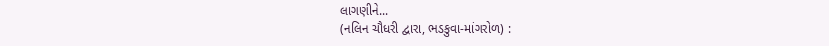લાગણીને...
(નલિન ચૌધરી દ્વારા, ભડકુવા-માંગરોળ) :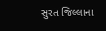સુરત જિલ્લાના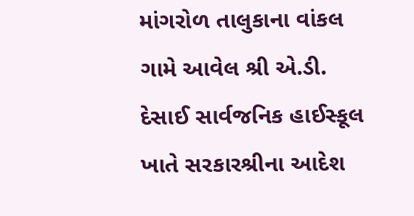માંગરોળ તાલુકાના વાંકલ ગામે આવેલ શ્રી એ.ડી. દેસાઈ સાર્વજનિક હાઈસ્કૂલ ખાતે સરકારશ્રીના આદેશ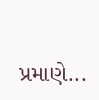પ્રમાણે...